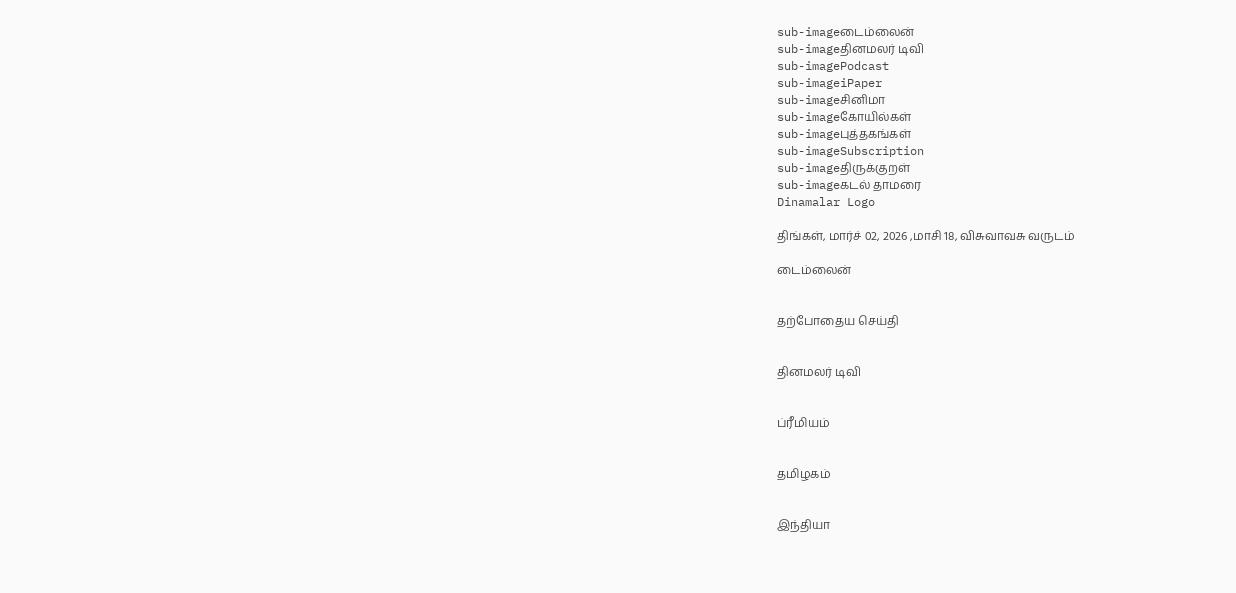sub-imageடைம்லைன்
sub-imageதினமலர் டிவி
sub-imagePodcast
sub-imageiPaper
sub-imageசினிமா
sub-imageகோயில்கள்
sub-imageபுத்தகங்கள்
sub-imageSubscription
sub-imageதிருக்குறள்
sub-imageகடல் தாமரை
Dinamalar Logo

திங்கள், மார்ச் 02, 2026 ,மாசி 18, விசுவாவசு வருடம்

டைம்லைன்


தற்போதைய செய்தி


தினமலர் டிவி


ப்ரீமியம்


தமிழகம்


இந்தியா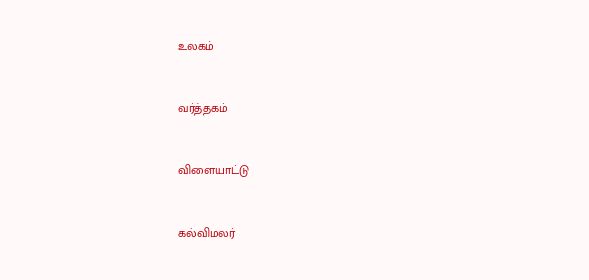உலகம்


வர்த்தகம்


விளையாட்டு


கல்விமலர்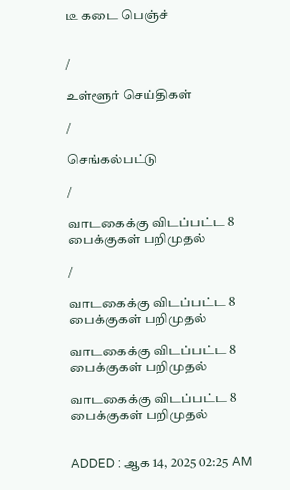டீ கடை பெஞ்ச்


/

உள்ளூர் செய்திகள்

/

செங்கல்பட்டு

/

வாடகைக்கு விடப்பட்ட 8 பைக்குகள் பறிமுதல்

/

வாடகைக்கு விடப்பட்ட 8 பைக்குகள் பறிமுதல்

வாடகைக்கு விடப்பட்ட 8 பைக்குகள் பறிமுதல்

வாடகைக்கு விடப்பட்ட 8 பைக்குகள் பறிமுதல்


ADDED : ஆக 14, 2025 02:25 AM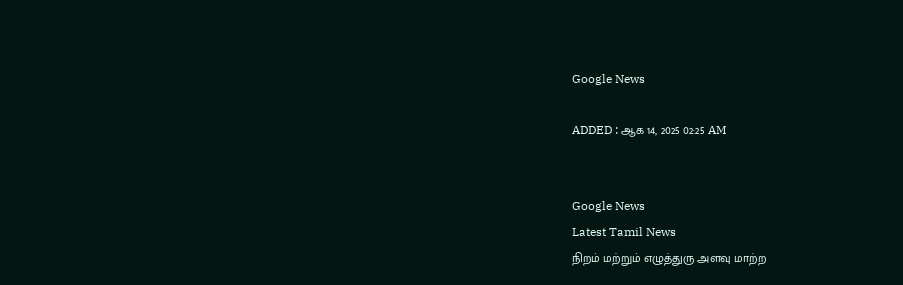Google News

ADDED : ஆக 14, 2025 02:25 AM


Google News
Latest Tamil News
நிறம் மற்றும் எழுத்துரு அளவு மாற்ற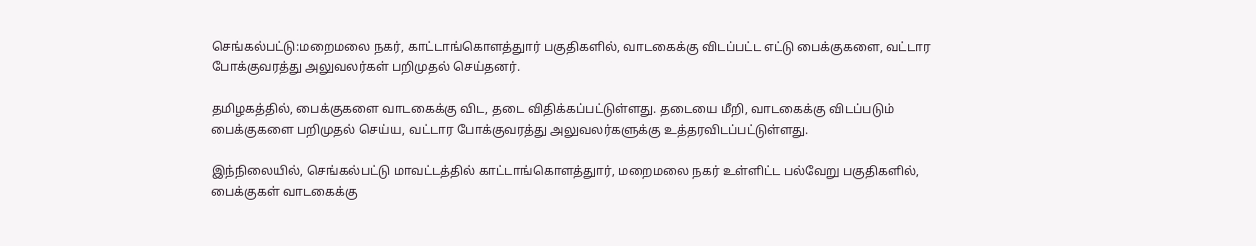செங்கல்பட்டு:மறைமலை நகர், காட்டாங்கொளத்துார் பகுதிகளில், வாடகைக்கு விடப்பட்ட எட்டு பைக்குகளை, வட்டார போக்குவரத்து அலுவலர்கள் பறிமுதல் செய்தனர்.

தமிழகத்தில், பைக்குகளை வாடகைக்கு விட, தடை விதிக்கப்பட்டுள்ளது. தடையை மீறி, வாடகைக்கு விடப்படும் பைக்குகளை பறிமுதல் செய்ய, வட்டார போக்குவரத்து அலுவலர்களுக்கு உத்தரவிடப்பட்டுள்ளது.

இந்நிலையில், செங்கல்பட்டு மாவட்டத்தில் காட்டாங்கொளத்துார், மறைமலை நகர் உள்ளிட்ட பல்வேறு பகுதிகளில், பைக்குகள் வாடகைக்கு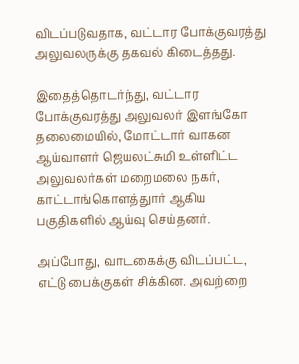விடப்படுவதாக, வட்டார போக்குவரத்து அலுவலருக்கு தகவல் கிடைத்தது.

இதைத்தொடர்ந்து, வட்டார போக்குவரத்து அலுவலர் இளங்கோ தலைமையில், மோட்டார் வாகன ஆய்வாளர் ஜெயலட்சுமி உள்ளிட்ட அலுவலர்கள் மறைமலை நகர், காட்டாங்கொளத்துார் ஆகிய பகுதிகளில் ஆய்வு செய்தனர்.

அப்போது, வாடகைக்கு விடப்பட்ட, எட்டு பைக்குகள் சிக்கின. அவற்றை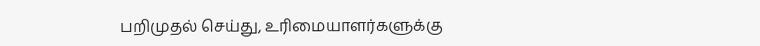பறிமுதல் செய்து, உரிமையாளர்களுக்கு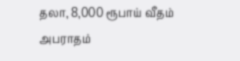தலா, 8,000 ரூபாய் வீதம் அபராதம்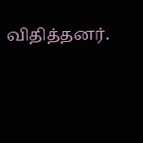விதித்தனர்.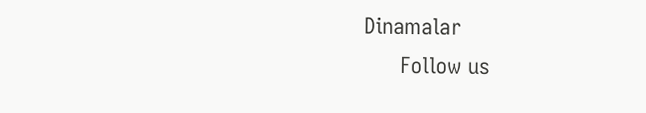Dinamalar
      Follow us